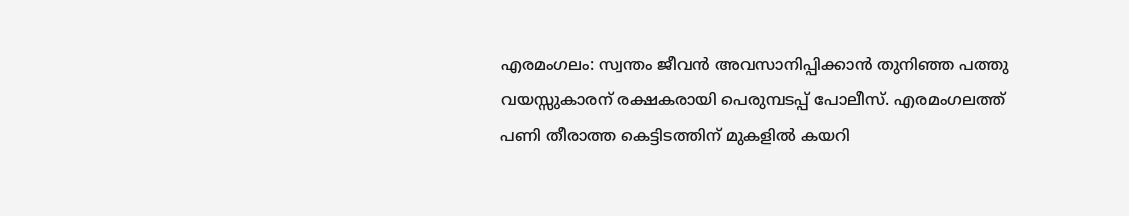എരമംഗലം: സ്വന്തം ജീവൻ അവസാനിപ്പിക്കാൻ തുനിഞ്ഞ പത്തു വയസ്സുകാരന് രക്ഷകരായി പെരുമ്പടപ്പ് പോലീസ്. എരമംഗലത്ത് പണി തീരാത്ത കെട്ടിടത്തിന് മുകളിൽ കയറി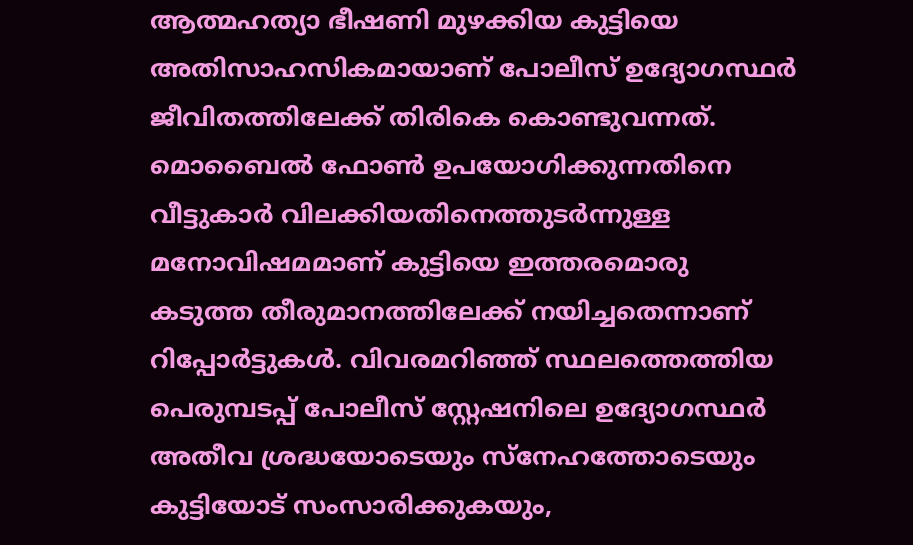ആത്മഹത്യാ ഭീഷണി മുഴക്കിയ കുട്ടിയെ അതിസാഹസികമായാണ് പോലീസ് ഉദ്യോഗസ്ഥർ ജീവിതത്തിലേക്ക് തിരികെ കൊണ്ടുവന്നത്.
മൊബൈൽ ഫോൺ ഉപയോഗിക്കുന്നതിനെ വീട്ടുകാർ വിലക്കിയതിനെത്തുടർന്നുള്ള മനോവിഷമമാണ് കുട്ടിയെ ഇത്തരമൊരു കടുത്ത തീരുമാനത്തിലേക്ക് നയിച്ചതെന്നാണ് റിപ്പോർട്ടുകൾ. വിവരമറിഞ്ഞ് സ്ഥലത്തെത്തിയ പെരുമ്പടപ്പ് പോലീസ് സ്റ്റേഷനിലെ ഉദ്യോഗസ്ഥർ അതീവ ശ്രദ്ധയോടെയും സ്നേഹത്തോടെയും കുട്ടിയോട് സംസാരിക്കുകയും,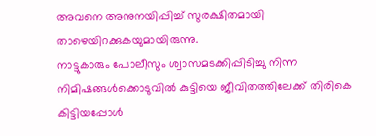അവനെ അനുനയിപ്പിച്ച് സുരക്ഷിതമായി താഴെയിറക്കുകയുമായിരുന്നു.
നാട്ടുകാരും പോലീസും ശ്വാസമടക്കിപ്പിടിച്ചു നിന്ന നിമിഷങ്ങൾക്കൊടുവിൽ കുട്ടിയെ ജീവിതത്തിലേക്ക് തിരികെ കിട്ടിയപ്പോൾ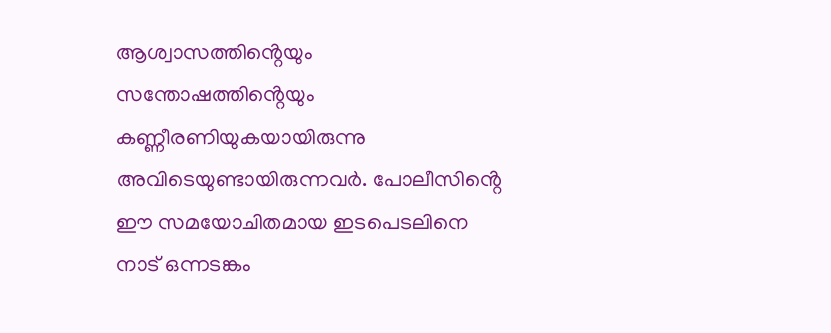ആശ്വാസത്തിൻ്റെയും സന്തോഷത്തിൻ്റെയും കണ്ണീരണിയുകയായിരുന്നു അവിടെയുണ്ടായിരുന്നവർ. പോലീസിൻ്റെ ഈ സമയോചിതമായ ഇടപെടലിനെ നാട് ഒന്നടങ്കം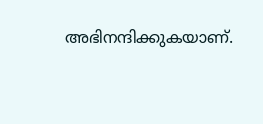അഭിനന്ദിക്കുകയാണ്.